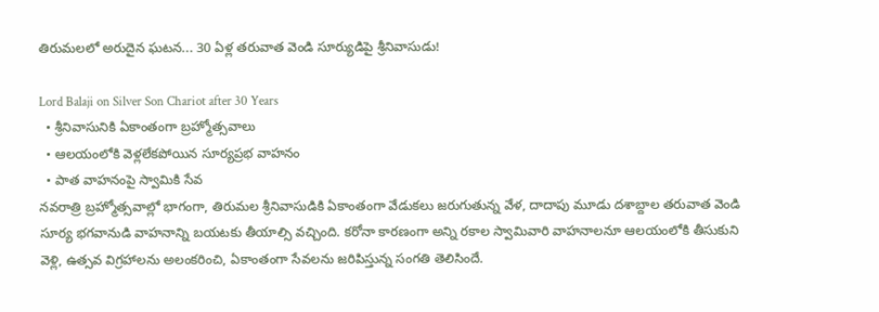తిరుమలలో అరుదైన ఘటన... 30 ఏళ్ల తరువాత వెండి సూర్యుడిపై శ్రీనివాసుడు!

Lord Balaji on Silver Son Chariot after 30 Years
  • శ్రీనివాసునికి ఏకాంతంగా బ్రహ్మోత్సవాలు
  • ఆలయంలోకి వెళ్లలేకపోయిన సూర్యప్రభ వాహనం
  • పాత వాహనంపై స్వామికి సేవ
నవరాత్రి బ్రహ్మోత్సవాల్లో భాగంగా, తిరుమల శ్రీనివాసుడికి ఏకాంతంగా వేడుకలు జరుగుతున్న వేళ, దాదాపు మూడు దశాబ్దాల తరువాత వెండి సూర్య భగవానుడి వాహనాన్ని బయటకు తీయాల్సి వచ్చింది. కరోనా కారణంగా అన్ని రకాల స్వామివారి వాహనాలనూ ఆలయంలోకి తీసుకుని వెళ్లి, ఉత్సవ విగ్రహాలను అలంకరించి, ఏకాంతంగా సేవలను జరిపిస్తున్న సంగతి తెలిసిందే.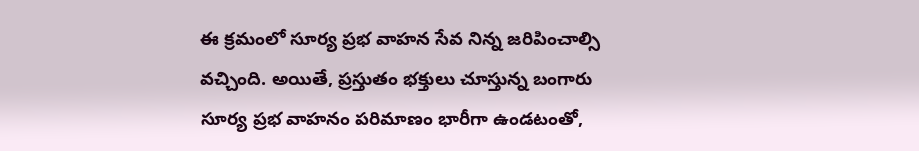ఈ క్రమంలో సూర్య ప్రభ వాహన సేవ నిన్న జరిపించాల్సి వచ్చింది. అయితే, ప్రస్తుతం భక్తులు చూస్తున్న బంగారు సూర్య ప్రభ వాహనం పరిమాణం భారీగా ఉండటంతో,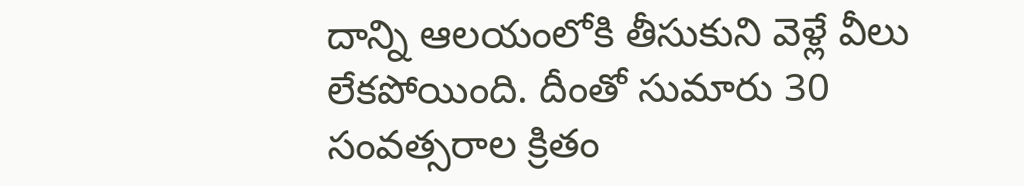దాన్ని ఆలయంలోకి తీసుకుని వెళ్లే వీలు లేకపోయింది. దీంతో సుమారు 30 సంవత్సరాల క్రితం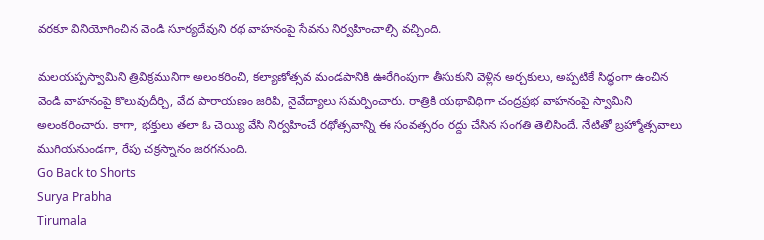వరకూ వినియోగించిన వెండి సూర్యదేవుని రథ వాహనంపై సేవను నిర్వహించాల్సి వచ్చింది.

మలయప్పస్వామిని త్రివిక్రమునిగా అలంకరించి, కల్యాణోత్సవ మండపానికి ఊరేగింపుగా తీసుకుని వెళ్లిన అర్చకులు, అప్పటికే సిద్ధంగా ఉంచిన వెండి వాహనంపై కొలువుదీర్చి, వేద పారాయణం జరిపి, నైవేద్యాలు సమర్పించారు. రాత్రికి యథావిధిగా చంద్రప్రభ వాహనంపై స్వామిని అలంకరించారు. కాగా, భక్తులు తలా ఓ చెయ్యి వేసి నిర్వహించే రథోత్సవాన్ని ఈ సంవత్సరం రద్దు చేసిన సంగతి తెలిసిందే. నేటితో బ్రహ్మోత్సవాలు ముగియనుండగా, రేపు చక్రస్నానం జరగనుంది.
Go Back to Shorts
Surya Prabha
Tirumala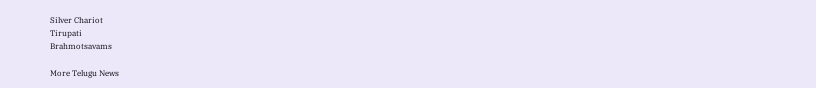Silver Chariot
Tirupati
Brahmotsavams

More Telugu News